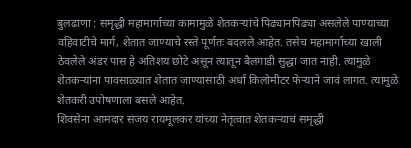बुलढाणा : समृद्धी महामार्गाच्या कामामुळे शेतकऱ्यांचे पिढ्यानपिढ्या असलेले पाण्याच्या वहिवाटीचे मार्ग, शेतात जाण्याचे रस्ते पूर्णतः बदलले आहेत. तसेच महामार्गाच्या खाली ठेवलेले अंडर पास हे अतिशय छोटे असून त्यातून बैलगाडी सुद्धा जात नाही. त्यामुळे शेतकऱ्यांना पावसाळ्यात शेतात जाण्यासाठी अर्धा किलोमीटर फेऱ्याने जावं लागत. त्यामुळे शेतकरी उपोषणाला बसले आहेत.
शिवसेना आमदार संजय रायमूलकर यांच्या नेतृत्वात शेतकऱ्याचं समृद्धी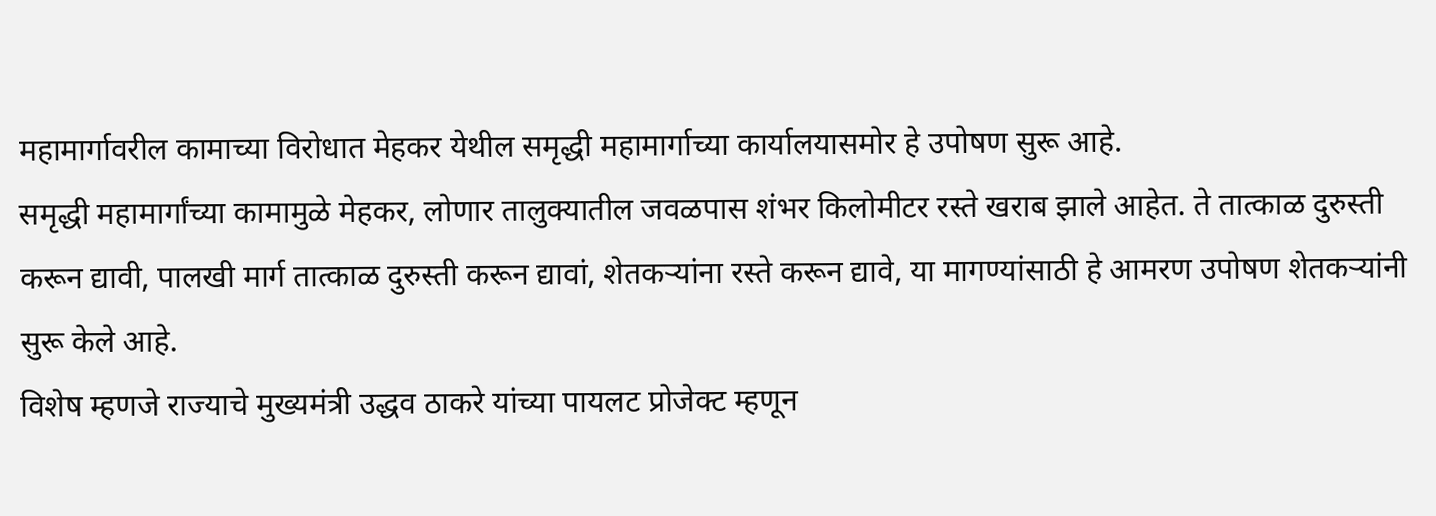महामार्गावरील कामाच्या विरोधात मेहकर येथील समृद्धी महामार्गाच्या कार्यालयासमोर हे उपोषण सुरू आहे.
समृद्धी महामार्गांच्या कामामुळे मेहकर, लोणार तालुक्यातील जवळपास शंभर किलोमीटर रस्ते खराब झाले आहेत. ते तात्काळ दुरुस्ती करून द्यावी, पालखी मार्ग तात्काळ दुरुस्ती करून द्यावां, शेतकऱ्यांना रस्ते करून द्यावे, या मागण्यांसाठी हे आमरण उपोषण शेतकऱ्यांनी सुरू केले आहे.
विशेष म्हणजे राज्याचे मुख्यमंत्री उद्धव ठाकरे यांच्या पायलट प्रोजेक्ट म्हणून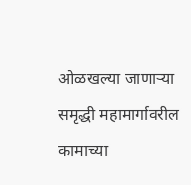ओळखल्या जाणाऱ्या समृद्धी महामार्गावरील कामाच्या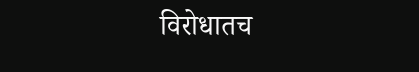विरोधातच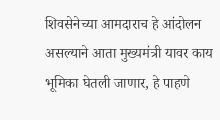शिवसेनेच्या आमदाराच हे आंदोलन असल्याने आता मुख्यमंत्री यावर काय भूमिका घेतली जाणार, हे पाहणे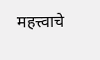महत्त्वाचे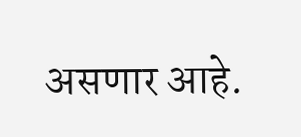असणार आहे.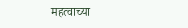महत्वाच्या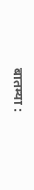बातम्या :